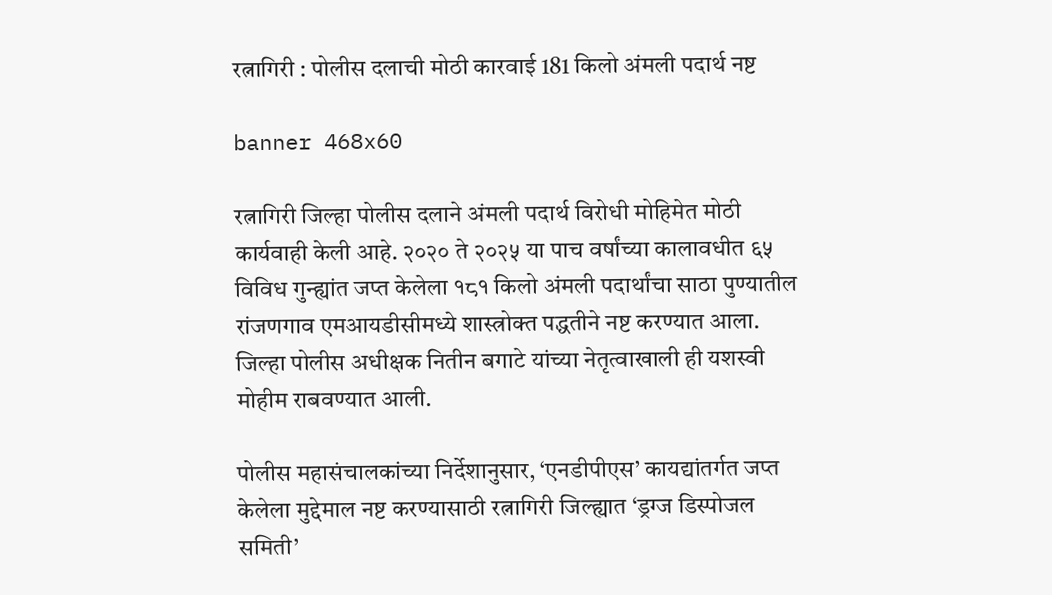रत्नागिरी : पोलीस दलाची मोठी कारवाई 181 किलो अंमली पदार्थ नष्ट

banner 468x60

रत्नागिरी जिल्हा पोलीस दलाने अंमली पदार्थ विरोधी मोहिमेत मोठी कार्यवाही केली आहे. २०२० ते २०२५ या पाच वर्षांच्या कालावधीत ६५ विविध गुन्ह्यांत जप्त केलेला १८१ किलो अंमली पदार्थांचा साठा पुण्यातील रांजणगाव एमआयडीसीमध्ये शास्त्रोक्त पद्धतीने नष्ट करण्यात आला. जिल्हा पोलीस अधीक्षक नितीन बगाटे यांच्या नेतृत्वाखाली ही यशस्वी मोहीम राबवण्यात आली.

पोलीस महासंचालकांच्या निर्देशानुसार, ‘एनडीपीएस’ कायद्यांतर्गत जप्त केलेला मुद्देमाल नष्ट करण्यासाठी रत्नागिरी जिल्ह्यात ‘ड्रग्ज डिस्पोजल समिती’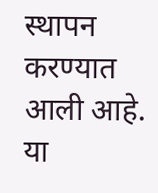स्थापन करण्यात आली आहे. या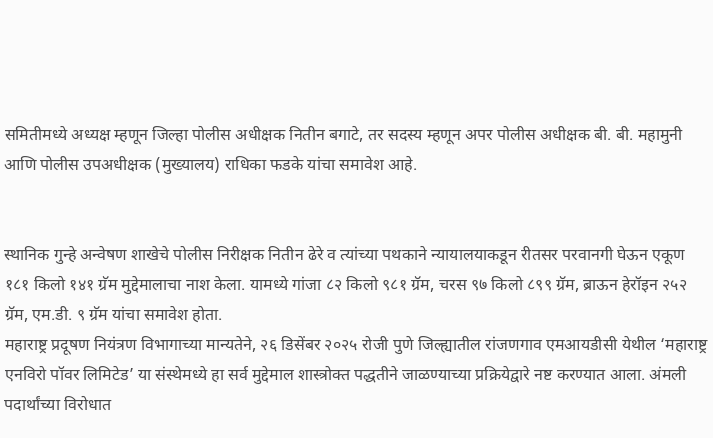समितीमध्ये अध्यक्ष म्हणून जिल्हा पोलीस अधीक्षक नितीन बगाटे, तर सदस्य म्हणून अपर पोलीस अधीक्षक बी. बी. महामुनी आणि पोलीस उपअधीक्षक (मुख्यालय) राधिका फडके यांचा समावेश आहे.


स्थानिक गुन्हे अन्वेषण शाखेचे पोलीस निरीक्षक नितीन ढेरे व त्यांच्या पथकाने न्यायालयाकडून रीतसर परवानगी घेऊन एकूण १८१ किलो १४१ ग्रॅम मुद्देमालाचा नाश केला. यामध्ये गांजा ८२ किलो ९८१ ग्रॅम, चरस ९७ किलो ८९९ ग्रॅम, ब्राऊन हेरॉइन २५२ ग्रॅम, एम.डी. ९ ग्रॅम यांचा समावेश होता.
महाराष्ट्र प्रदूषण नियंत्रण विभागाच्या मान्यतेने, २६ डिसेंबर २०२५ रोजी पुणे जिल्ह्यातील रांजणगाव एमआयडीसी येथील ‘महाराष्ट्र एनविरो पॉवर लिमिटेड’ या संस्थेमध्ये हा सर्व मुद्देमाल शास्त्रोक्त पद्धतीने जाळण्याच्या प्रक्रियेद्वारे नष्ट करण्यात आला. अंमली पदार्थांच्या विरोधात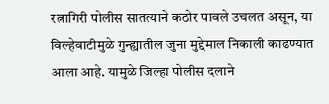रत्नागिरी पोलीस सातत्याने कठोर पावले उचलत असून, या विल्हेवाटीमुळे गुन्ह्यातील जुना मुद्देमाल निकाली काढण्यात आला आहे. यामुळे जिल्हा पोलीस दलाने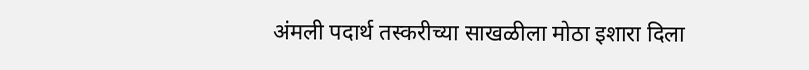अंमली पदार्थ तस्करीच्या साखळीला मोठा इशारा दिला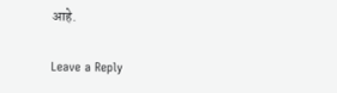आहे.

Leave a Reply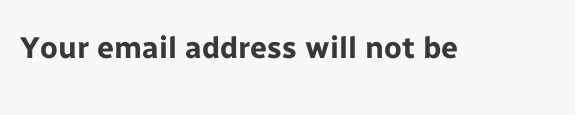Your email address will not be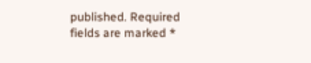published. Required fields are marked *